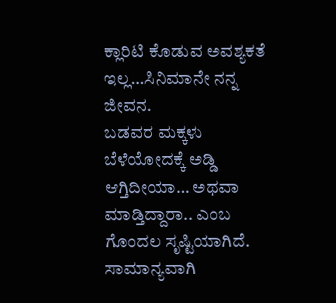ಕ್ಲಾರಿಟಿ ಕೊಡುವ ಅವಶ್ಯಕತೆ ಇಲ್ಲ…ಸಿನಿಮಾನೇ ನನ್ನ ಜೀವನ.
ಬಡವರ ಮಕ್ಕಳು ಬೆಳೆಯೋದಕ್ಕೆ ಅಡ್ಡಿ ಆಗ್ತಿದೀಯಾ… ಅಥವಾ ಮಾಡ್ತಿದ್ದಾರಾ.. ಎಂಬ ಗೊಂದಲ ಸೃಷ್ಟಿಯಾಗಿದೆ. ಸಾಮಾನ್ಯವಾಗಿ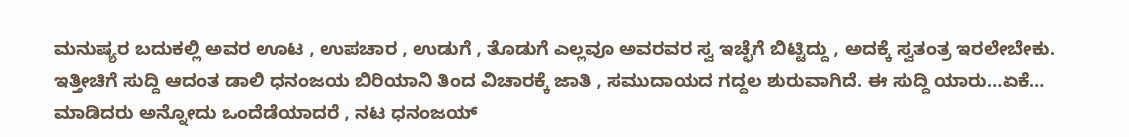ಮನುಷ್ಯರ ಬದುಕಲ್ಲಿ ಅವರ ಊಟ , ಉಪಚಾರ , ಉಡುಗೆ , ತೊಡುಗೆ ಎಲ್ಲವೂ ಅವರವರ ಸ್ವ ಇಚ್ಛೆಗೆ ಬಿಟ್ಟಿದ್ದು , ಅದಕ್ಕೆ ಸ್ವತಂತ್ರ ಇರಲೇಬೇಕು. ಇತ್ತೀಚಿಗೆ ಸುದ್ದಿ ಆದಂತ ಡಾಲಿ ಧನಂಜಯ ಬಿರಿಯಾನಿ ತಿಂದ ವಿಚಾರಕ್ಕೆ ಜಾತಿ , ಸಮುದಾಯದ ಗದ್ದಲ ಶುರುವಾಗಿದೆ. ಈ ಸುದ್ದಿ ಯಾರು…ಏಕೆ… ಮಾಡಿದರು ಅನ್ನೋದು ಒಂದೆಡೆಯಾದರೆ , ನಟ ಧನಂಜಯ್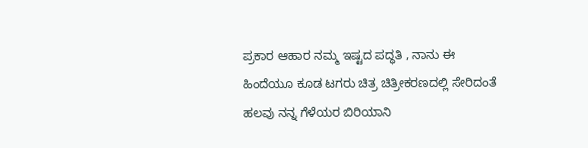ಪ್ರಕಾರ ಆಹಾರ ನಮ್ಮ ಇಷ್ಟದ ಪದ್ಧತಿ , ನಾನು ಈ ಹಿಂದೆಯೂ ಕೂಡ ಟಗರು ಚಿತ್ರ ಚಿತ್ರೀಕರಣದಲ್ಲಿ ಸೇರಿದಂತೆ ಹಲವು ನನ್ನ ಗೆಳೆಯರ ಬಿರಿಯಾನಿ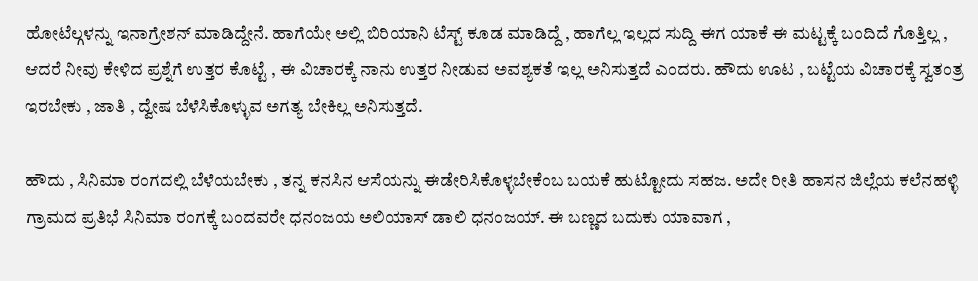ಹೋಟೆಲ್ಗಳನ್ನು ಇನಾಗ್ರೇಶನ್ ಮಾಡಿದ್ದೇನೆ. ಹಾಗೆಯೇ ಅಲ್ಲಿ ಬಿರಿಯಾನಿ ಟೆಸ್ಟ್ ಕೂಡ ಮಾಡಿದ್ದೆ , ಹಾಗೆಲ್ಲ ಇಲ್ಲದ ಸುದ್ದಿ ಈಗ ಯಾಕೆ ಈ ಮಟ್ಟಕ್ಕೆ ಬಂದಿದೆ ಗೊತ್ತಿಲ್ಲ , ಆದರೆ ನೀವು ಕೇಳಿದ ಪ್ರಶ್ನೆಗೆ ಉತ್ತರ ಕೊಟ್ಟೆ , ಈ ವಿಚಾರಕ್ಕೆ ನಾನು ಉತ್ತರ ನೀಡುವ ಅವಶ್ಯಕತೆ ಇಲ್ಲ ಅನಿಸುತ್ತದೆ ಎಂದರು. ಹೌದು ಊಟ , ಬಟ್ಟೆಯ ವಿಚಾರಕ್ಕೆ ಸ್ವತಂತ್ರ ಇರಬೇಕು , ಜಾತಿ , ದ್ವೇಷ ಬೆಳೆಸಿಕೊಳ್ಳುವ ಅಗತ್ಯ ಬೇಕಿಲ್ಲ ಅನಿಸುತ್ತದೆ.

ಹೌದು , ಸಿನಿಮಾ ರಂಗದಲ್ಲಿ ಬೆಳೆಯಬೇಕು , ತನ್ನ ಕನಸಿನ ಆಸೆಯನ್ನು ಈಡೇರಿಸಿಕೊಳ್ಳಬೇಕೆಂಬ ಬಯಕೆ ಹುಟ್ಟೋದು ಸಹಜ. ಅದೇ ರೀತಿ ಹಾಸನ ಜಿಲ್ಲೆಯ ಕಲೆನಹಳ್ಳಿ ಗ್ರಾಮದ ಪ್ರತಿಭೆ ಸಿನಿಮಾ ರಂಗಕ್ಕೆ ಬಂದವರೇ ಧನಂಜಯ ಅಲಿಯಾಸ್ ಡಾಲಿ ಧನಂಜಯ್. ಈ ಬಣ್ಣದ ಬದುಕು ಯಾವಾಗ ,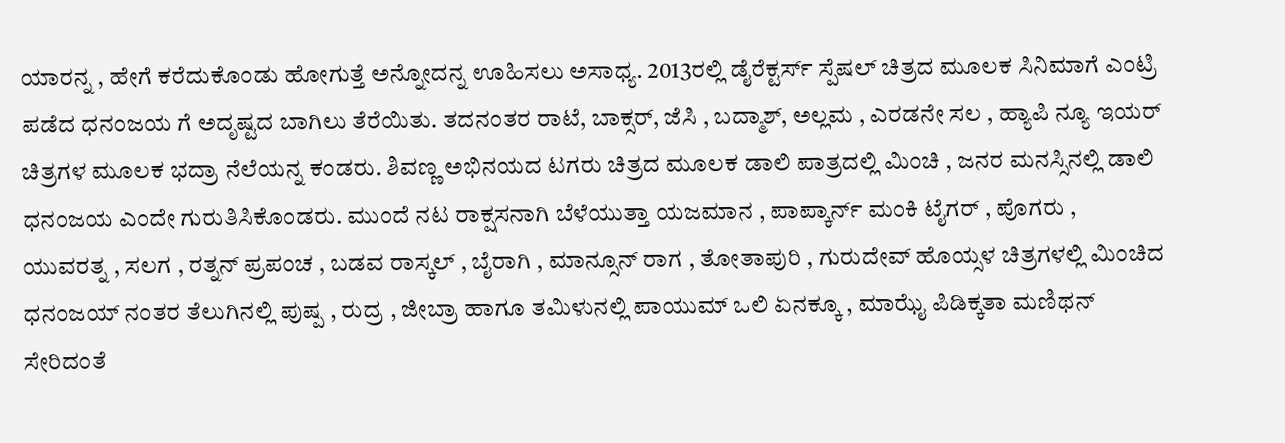ಯಾರನ್ನ , ಹೇಗೆ ಕರೆದುಕೊಂಡು ಹೋಗುತ್ತೆ ಅನ್ನೋದನ್ನ ಊಹಿಸಲು ಅಸಾಧ್ಯ. 2013ರಲ್ಲಿ ಡೈರೆಕ್ಟರ್ಸ್ ಸ್ಪೆಷಲ್ ಚಿತ್ರದ ಮೂಲಕ ಸಿನಿಮಾಗೆ ಎಂಟ್ರಿ ಪಡೆದ ಧನಂಜಯ ಗೆ ಅದೃಷ್ಟದ ಬಾಗಿಲು ತೆರೆಯಿತು. ತದನಂತರ ರಾಟೆ, ಬಾಕ್ಸರ್, ಜೆಸಿ , ಬದ್ಮಾಶ್, ಅಲ್ಲಮ , ಎರಡನೇ ಸಲ , ಹ್ಯಾಪಿ ನ್ಯೂ ಇಯರ್ ಚಿತ್ರಗಳ ಮೂಲಕ ಭದ್ರಾ ನೆಲೆಯನ್ನ ಕಂಡರು. ಶಿವಣ್ಣ ಅಭಿನಯದ ಟಗರು ಚಿತ್ರದ ಮೂಲಕ ಡಾಲಿ ಪಾತ್ರದಲ್ಲಿ ಮಿಂಚಿ , ಜನರ ಮನಸ್ಸಿನಲ್ಲಿ ಡಾಲಿ ಧನಂಜಯ ಎಂದೇ ಗುರುತಿಸಿಕೊಂಡರು. ಮುಂದೆ ನಟ ರಾಕ್ಷಸನಾಗಿ ಬೆಳೆಯುತ್ತಾ ಯಜಮಾನ , ಪಾಪ್ಕಾರ್ನ್ ಮಂಕಿ ಟೈಗರ್ , ಪೊಗರು , ಯುವರತ್ನ , ಸಲಗ , ರತ್ನನ್ ಪ್ರಪಂಚ , ಬಡವ ರಾಸ್ಕಲ್ , ಬೈರಾಗಿ , ಮಾನ್ಸೂನ್ ರಾಗ , ತೋತಾಪುರಿ , ಗುರುದೇವ್ ಹೊಯ್ಸಳ ಚಿತ್ರಗಳಲ್ಲಿ ಮಿಂಚಿದ ಧನಂಜಯ್ ನಂತರ ತೆಲುಗಿನಲ್ಲಿ ಪುಷ್ಪ , ರುದ್ರ , ಜೀಬ್ರಾ ಹಾಗೂ ತಮಿಳುನಲ್ಲಿ ಪಾಯುಮ್ ಒಲಿ ಏನಕ್ಕೂ , ಮಾಝೈ ಪಿಡಿಕ್ಕತಾ ಮಣಿಥನ್ ಸೇರಿದಂತೆ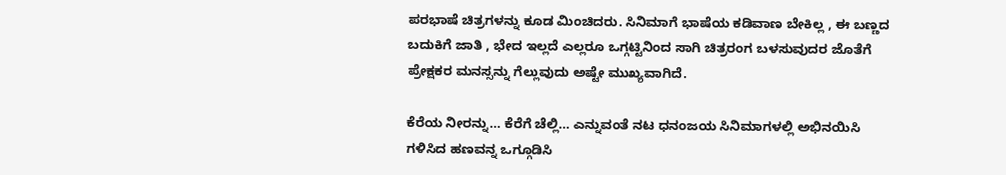ಪರಭಾಷೆ ಚಿತ್ರಗಳನ್ನು ಕೂಡ ಮಿಂಚಿದರು. ಸಿನಿಮಾಗೆ ಭಾಷೆಯ ಕಡಿವಾಣ ಬೇಕಿಲ್ಲ , ಈ ಬಣ್ಣದ ಬದುಕಿಗೆ ಜಾತಿ , ಭೇದ ಇಲ್ಲದೆ ಎಲ್ಲರೂ ಒಗ್ಗಟ್ಟಿನಿಂದ ಸಾಗಿ ಚಿತ್ರರಂಗ ಬಳಸುವುದರ ಜೊತೆಗೆ ಪ್ರೇಕ್ಷಕರ ಮನಸ್ಸನ್ನು ಗೆಲ್ಲುವುದು ಅಷ್ಟೇ ಮುಖ್ಯವಾಗಿದೆ.

ಕೆರೆಯ ನೀರನ್ನು… ಕೆರೆಗೆ ಚೆಲ್ಲಿ… ಎನ್ನುವಂತೆ ನಟ ಧನಂಜಯ ಸಿನಿಮಾಗಳಲ್ಲಿ ಅಭಿನಯಿಸಿ ಗಳಿಸಿದ ಹಣವನ್ನ ಒಗ್ಗೂಡಿಸಿ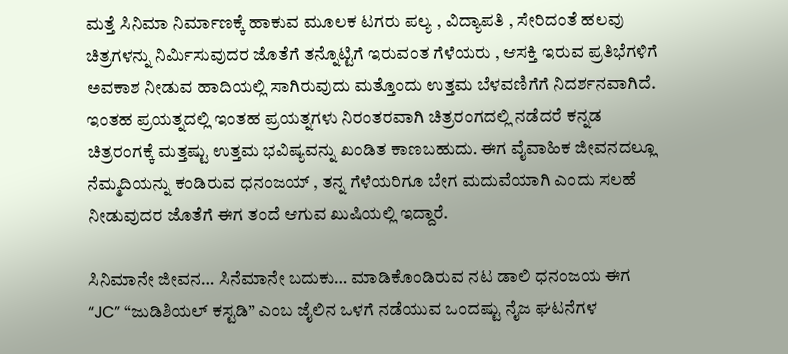ಮತ್ತೆ ಸಿನಿಮಾ ನಿರ್ಮಾಣಕ್ಕೆ ಹಾಕುವ ಮೂಲಕ ಟಗರು ಪಲ್ಯ , ವಿದ್ಯಾಪತಿ , ಸೇರಿದಂತೆ ಹಲವು ಚಿತ್ರಗಳನ್ನು ನಿರ್ಮಿಸುವುದರ ಜೊತೆಗೆ ತನ್ನೊಟ್ಟಿಗೆ ಇರುವಂತ ಗೆಳೆಯರು , ಆಸಕ್ತಿ ಇರುವ ಪ್ರತಿಭೆಗಳಿಗೆ ಅವಕಾಶ ನೀಡುವ ಹಾದಿಯಲ್ಲಿ ಸಾಗಿರುವುದು ಮತ್ತೊಂದು ಉತ್ತಮ ಬೆಳವಣಿಗೆಗೆ ನಿದರ್ಶನವಾಗಿದೆ. ಇಂತಹ ಪ್ರಯತ್ನದಲ್ಲಿ ಇಂತಹ ಪ್ರಯತ್ನಗಳು ನಿರಂತರವಾಗಿ ಚಿತ್ರರಂಗದಲ್ಲಿ ನಡೆದರೆ ಕನ್ನಡ ಚಿತ್ರರಂಗಕ್ಕೆ ಮತ್ತಷ್ಟು ಉತ್ತಮ ಭವಿಷ್ಯವನ್ನು ಖಂಡಿತ ಕಾಣಬಹುದು. ಈಗ ವೈವಾಹಿಕ ಜೀವನದಲ್ಲೂ ನೆಮ್ಮದಿಯನ್ನು ಕಂಡಿರುವ ಧನಂಜಯ್ , ತನ್ನ ಗೆಳೆಯರಿಗೂ ಬೇಗ ಮದುವೆಯಾಗಿ ಎಂದು ಸಲಹೆ ನೀಡುವುದರ ಜೊತೆಗೆ ಈಗ ತಂದೆ ಆಗುವ ಖುಷಿಯಲ್ಲಿ ಇದ್ದಾರೆ.

ಸಿನಿಮಾನೇ ಜೀವನ… ಸಿನೆಮಾನೇ ಬದುಕು… ಮಾಡಿಕೊಂಡಿರುವ ನಟ ಡಾಲಿ ಧನಂಜಯ ಈಗ “JC” “ಜುಡಿಶಿಯಲ್ ಕಸ್ಟಡಿ” ಎಂಬ ಜೈಲಿನ ಒಳಗೆ ನಡೆಯುವ ಒಂದಷ್ಟು ನೈಜ ಘಟನೆಗಳ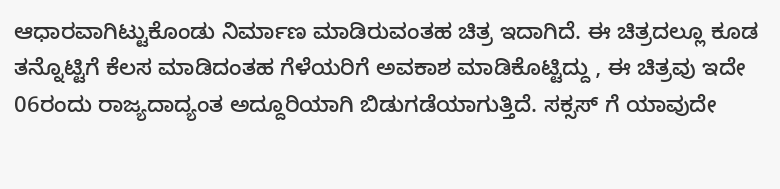ಆಧಾರವಾಗಿಟ್ಟುಕೊಂಡು ನಿರ್ಮಾಣ ಮಾಡಿರುವಂತಹ ಚಿತ್ರ ಇದಾಗಿದೆ. ಈ ಚಿತ್ರದಲ್ಲೂ ಕೂಡ ತನ್ನೊಟ್ಟಿಗೆ ಕೆಲಸ ಮಾಡಿದಂತಹ ಗೆಳೆಯರಿಗೆ ಅವಕಾಶ ಮಾಡಿಕೊಟ್ಟಿದ್ದು , ಈ ಚಿತ್ರವು ಇದೇ 06ರಂದು ರಾಜ್ಯದಾದ್ಯಂತ ಅದ್ದೂರಿಯಾಗಿ ಬಿಡುಗಡೆಯಾಗುತ್ತಿದೆ. ಸಕ್ಸಸ್ ಗೆ ಯಾವುದೇ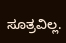ಸೂತ್ರವಿಲ್ಲ.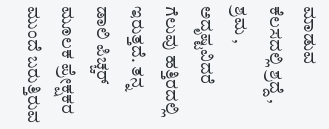ಮಾಡುವ ಕೆಲಸದಲ್ಲಿ ಶ್ರದ್ದೆ , ಶ್ರಮ , ಅದೃಷ್ಟವಿದರೆ ಗೆಲುವು ಹತ್ತಿರದಲ್ಲಿ ಇರುತ್ತದೆ. ತನ್ನ ಡಾಲಿ ಪಿಚ್ಚರ್ ಮೂಲಕ ಪ್ರೇಕ್ಷಕರ ಮುಂದೆ ಬರುತ್ತಿರುವ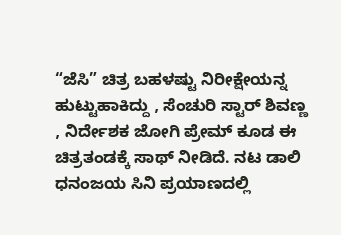“ಜೆಸಿ” ಚಿತ್ರ ಬಹಳಷ್ಟು ನಿರೀಕ್ಷೇಯನ್ನ ಹುಟ್ಟುಹಾಕಿದ್ದು , ಸೆಂಚುರಿ ಸ್ಟಾರ್ ಶಿವಣ್ಣ , ನಿರ್ದೇಶಕ ಜೋಗಿ ಪ್ರೇಮ್ ಕೂಡ ಈ ಚಿತ್ರತಂಡಕ್ಕೆ ಸಾಥ್ ನೀಡಿದೆ. ನಟ ಡಾಲಿ ಧನಂಜಯ ಸಿನಿ ಪ್ರಯಾಣದಲ್ಲಿ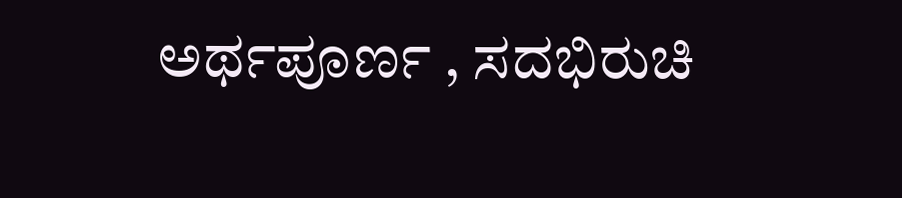ಅರ್ಥಪೂರ್ಣ , ಸದಭಿರುಚಿ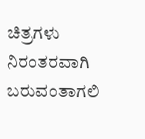ಚಿತ್ರಗಳು ನಿರಂತರವಾಗಿ ಬರುವಂತಾಗಲಿ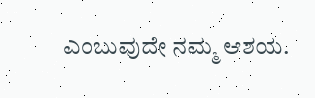ಎಂಬುವುದೇ ನಮ್ಮ ಆಶಯ.